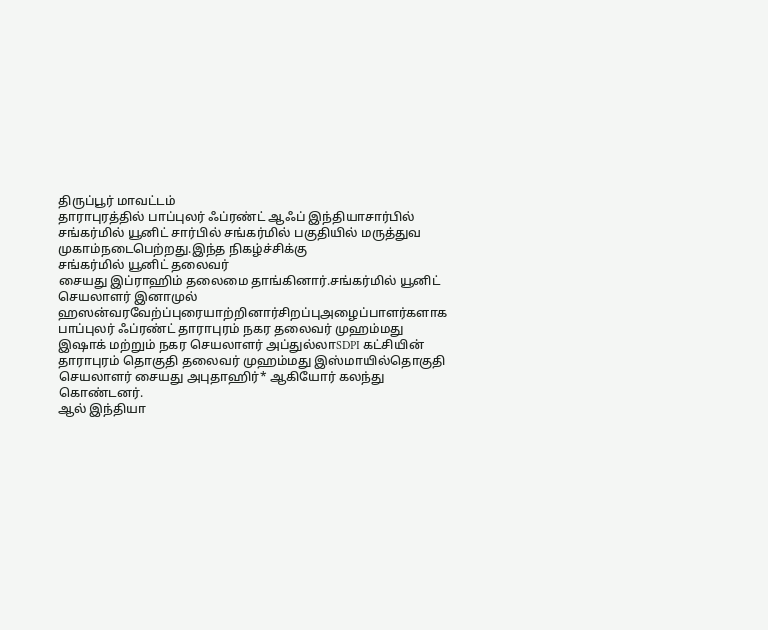திருப்பூர் மாவட்டம்
தாராபுரத்தில் பாப்புலர் ஃப்ரண்ட் ஆஃப் இந்தியாசார்பில் சங்கர்மில் யூனிட் சார்பில் சங்கர்மில் பகுதியில் மருத்துவ முகாம்நடைபெற்றது.இந்த நிகழ்ச்சிக்கு
சங்கர்மில் யூனிட் தலைவர்
சையது இப்ராஹிம் தலைமை தாங்கினார்.சங்கர்மில் யூனிட் செயலாளர் இனாமுல் ஹஸன்வரவேற்ப்புரையாற்றினார்சிறப்புஅழைப்பாளர்களாக பாப்புலர் ஃப்ரண்ட் தாராபுரம் நகர தலைவர் முஹம்மது இஷாக் மற்றும் நகர செயலாளர் அப்துல்லாSDPI கட்சியின் தாராபுரம் தொகுதி தலைவர் முஹம்மது இஸ்மாயில்தொகுதி செயலாளர் சையது அபுதாஹிர்* ஆகியோர் கலந்து கொண்டனர்.
ஆல் இந்தியா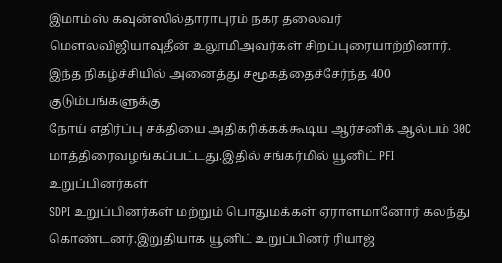இமாம்ஸ் கவுன்ஸில்தாராபுரம் நகர தலைவர்
மௌலவிஜியாவுதீன் உலூமிஅவர்கள் சிறப்புரையாற்றினார்.
இந்த நிகழ்ச்சியில் அனைத்து சமூகத்தைச்சேர்ந்த 400 குடும்பங்களுக்கு
நோய் எதிர்ப்பு சக்தியை அதிகரிக்கக்கூடிய ஆர்சனிக் ஆல்பம் 30C மாத்திரைவழங்கப்பட்டது.இதில் சங்கர்மில் யூனிட் PFI உறுப்பினர்கள்
SDPI உறுப்பினர்கள் மற்றும் பொதுமக்கள் ஏராளமானோர் கலந்து கொண்டனர்.இறுதியாக யூனிட் உறுப்பினர் ரியாஜ்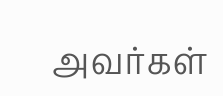அவர்கள்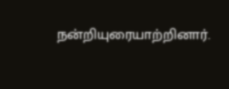நன்றியுரையாற்றினார்.